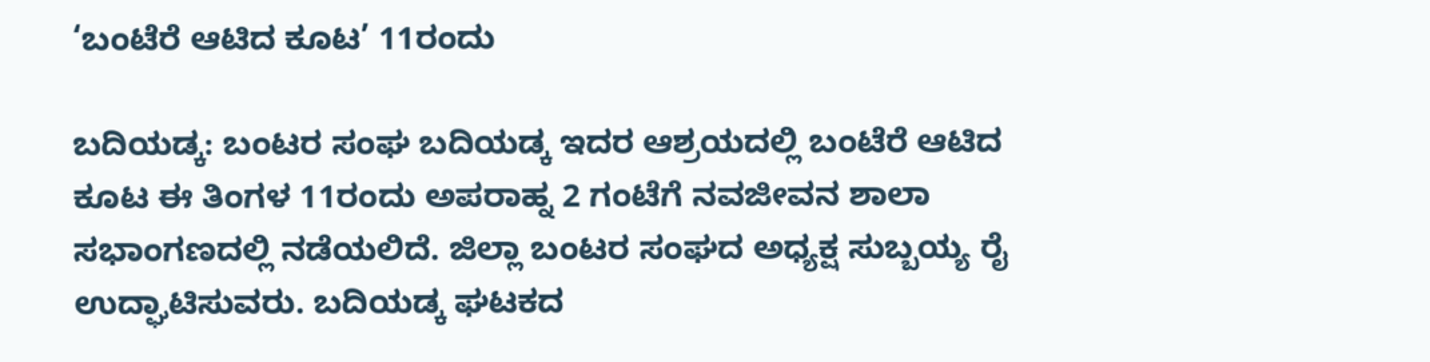‘ಬಂಟೆರೆ ಆಟಿದ ಕೂಟ’ 11ರಂದು

ಬದಿಯಡ್ಕ: ಬಂಟರ ಸಂಘ ಬದಿಯಡ್ಕ ಇದರ ಆಶ್ರಯದಲ್ಲಿ ಬಂಟೆರೆ ಆಟಿದ ಕೂಟ ಈ ತಿಂಗಳ 11ರಂದು ಅಪರಾಹ್ನ 2 ಗಂಟೆಗೆ ನವಜೀವನ ಶಾಲಾ ಸಭಾಂಗಣದಲ್ಲಿ ನಡೆಯಲಿದೆ. ಜಿಲ್ಲಾ ಬಂಟರ ಸಂಘದ ಅಧ್ಯಕ್ಷ ಸುಬ್ಬಯ್ಯ ರೈ ಉದ್ಘಾಟಿಸುವರು. ಬದಿಯಡ್ಕ ಘಟಕದ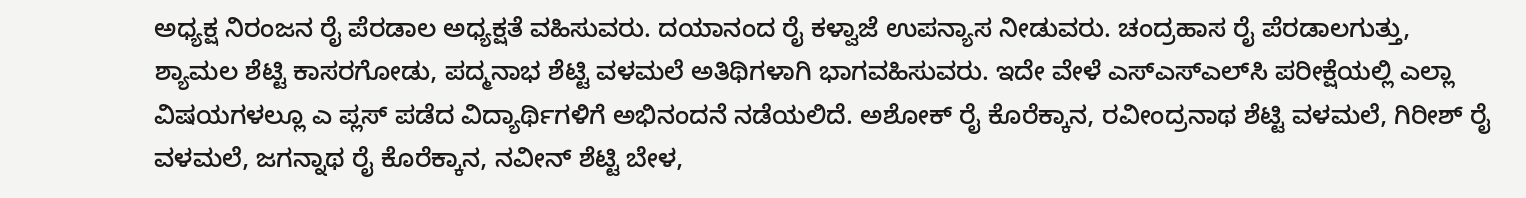ಅಧ್ಯಕ್ಷ ನಿರಂಜನ ರೈ ಪೆರಡಾಲ ಅಧ್ಯಕ್ಷತೆ ವಹಿಸುವರು. ದಯಾನಂದ ರೈ ಕಳ್ವಾಜೆ ಉಪನ್ಯಾಸ ನೀಡುವರು. ಚಂದ್ರಹಾಸ ರೈ ಪೆರಡಾಲಗುತ್ತು, ಶ್ಯಾಮಲ ಶೆಟ್ಟಿ ಕಾಸರಗೋಡು, ಪದ್ಮನಾಭ ಶೆಟ್ಟಿ ವಳಮಲೆ ಅತಿಥಿಗಳಾಗಿ ಭಾಗವಹಿಸುವರು. ಇದೇ ವೇಳೆ ಎಸ್‌ಎಸ್‌ಎಲ್‌ಸಿ ಪರೀಕ್ಷೆಯಲ್ಲಿ ಎಲ್ಲಾ ವಿಷಯಗಳಲ್ಲೂ ಎ ಪ್ಲಸ್ ಪಡೆದ ವಿದ್ಯಾರ್ಥಿಗಳಿಗೆ ಅಭಿನಂದನೆ ನಡೆಯಲಿದೆ. ಅಶೋಕ್ ರೈ ಕೊರೆಕ್ಕಾನ, ರವೀಂದ್ರನಾಥ ಶೆಟ್ಟಿ ವಳಮಲೆ, ಗಿರೀಶ್ ರೈ ವಳಮಲೆ, ಜಗನ್ನಾಥ ರೈ ಕೊರೆಕ್ಕಾನ, ನವೀನ್ ಶೆಟ್ಟಿ ಬೇಳ,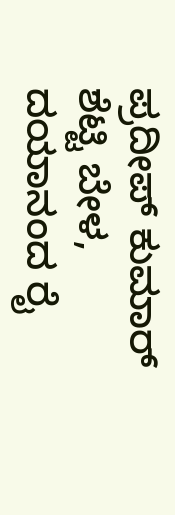ಪ್ರದೀಪ್ ಕುಮಾರ್ ಶೆಟ್ಟಿ ಬೇಳ, ದಯಾನಂದ ರೈ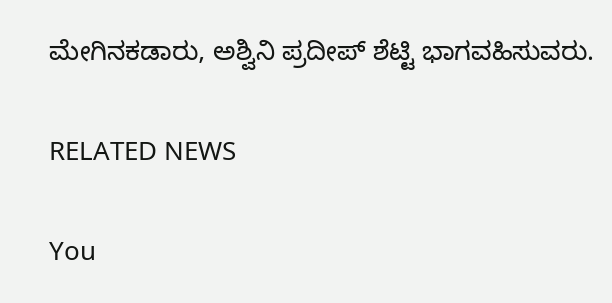ಮೇಗಿನಕಡಾರು, ಅಶ್ವಿನಿ ಪ್ರದೀಪ್ ಶೆಟ್ಟಿ ಭಾಗವಹಿಸುವರು.

RELATED NEWS

You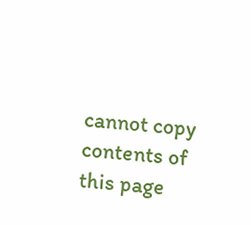cannot copy contents of this page